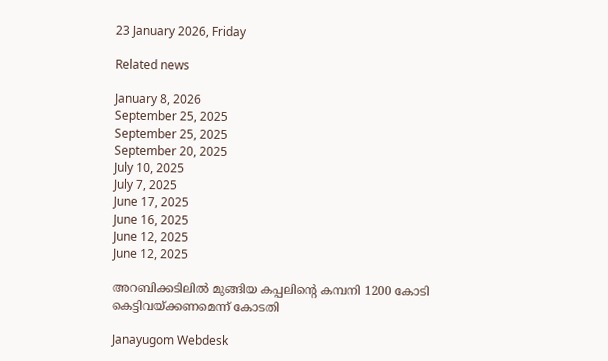23 January 2026, Friday

Related news

January 8, 2026
September 25, 2025
September 25, 2025
September 20, 2025
July 10, 2025
July 7, 2025
June 17, 2025
June 16, 2025
June 12, 2025
June 12, 2025

അറബിക്കടിലില്‍ മുങ്ങിയ കപ്പലിന്റെ കമ്പനി 1200 കോടി കെട്ടിവയ്ക്കണമെന്ന് കോടതി

Janayugom Webdesk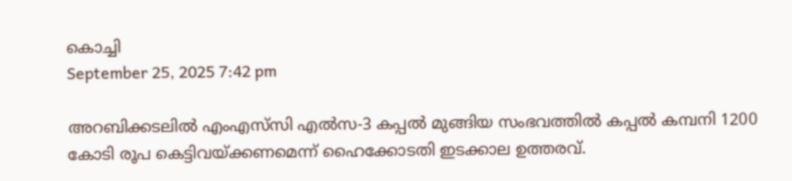കൊച്ചി
September 25, 2025 7:42 pm

അറബിക്കടലിൽ എംഎസ്‌സി എൽസ‑3 കപ്പൽ മുങ്ങിയ സംഭവത്തിൽ കപ്പൽ കമ്പനി 1200 കോടി രൂപ കെട്ടിവയ്ക്കണമെന്ന് ഹൈക്കോടതി ഇടക്കാല ഉത്തരവ്.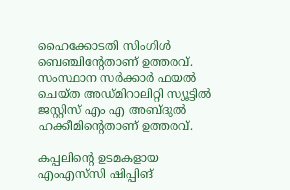ഹൈക്കോടതി സിംഗിൾ ബെഞ്ചിന്റേതാണ് ഉത്തരവ്. സംസ്ഥാന സർക്കാർ ഫയൽ ചെയ്ത അഡ്മിറാലിറ്റി സ്യൂട്ടിൽ ജസ്റ്റിസ് എം എ അബ്ദുൽ ഹക്കീമിന്റെതാണ് ഉത്തരവ്.

കപ്പലിന്റെ ഉടമകളായ എംഎസ്‌സി ഷിപ്പിങ്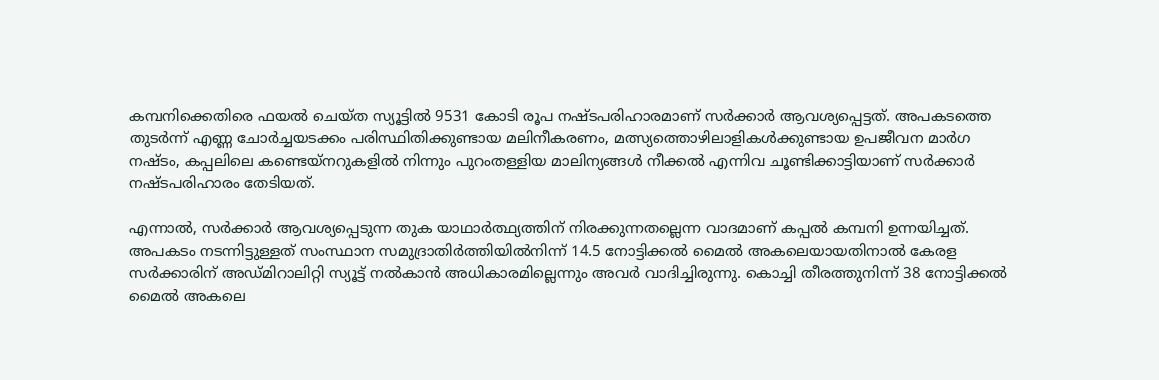കമ്പനിക്കെതിരെ ഫയൽ ചെയ്ത സ്യൂട്ടിൽ 9531 കോടി രൂപ നഷ്ടപരിഹാരമാണ് സർക്കാർ ആവശ്യപ്പെട്ടത്. അപകടത്തെ തുടർന്ന് എണ്ണ ചോർച്ചയടക്കം പരിസ്ഥിതിക്കുണ്ടായ മലിനീകരണം, മത്സ്യത്തൊഴിലാളികൾക്കുണ്ടായ ഉപജീവന മാർഗ നഷ്ടം, കപ്പലിലെ കണ്ടെയ്നറുകളിൽ നിന്നും പുറംതള്ളിയ മാലിന്യങ്ങൾ നീക്കൽ എന്നിവ ചൂണ്ടിക്കാട്ടിയാണ് സർക്കാർ നഷ്ടപരിഹാരം തേടിയത്.

എന്നാൽ, സർക്കാർ ആവശ്യപ്പെടുന്ന തുക യാഥാർത്ഥ്യത്തിന് നിരക്കുന്നതല്ലെന്ന വാദമാണ് കപ്പൽ കമ്പനി ഉന്നയിച്ചത്. അപകടം നടന്നിട്ടുള്ളത് സംസ്ഥാന സമുദ്രാതിർത്തിയിൽനിന്ന് 14.5 നോട്ടിക്കൽ മൈൽ അകലെയായതിനാൽ കേരള സർക്കാരിന് അഡ്മിറാലിറ്റി സ്യൂട്ട് നൽകാൻ അധികാരമില്ലെന്നും അവർ വാദിച്ചിരുന്നു. കൊച്ചി തീരത്തുനിന്ന് 38 നോട്ടിക്കൽ മൈൽ അകലെ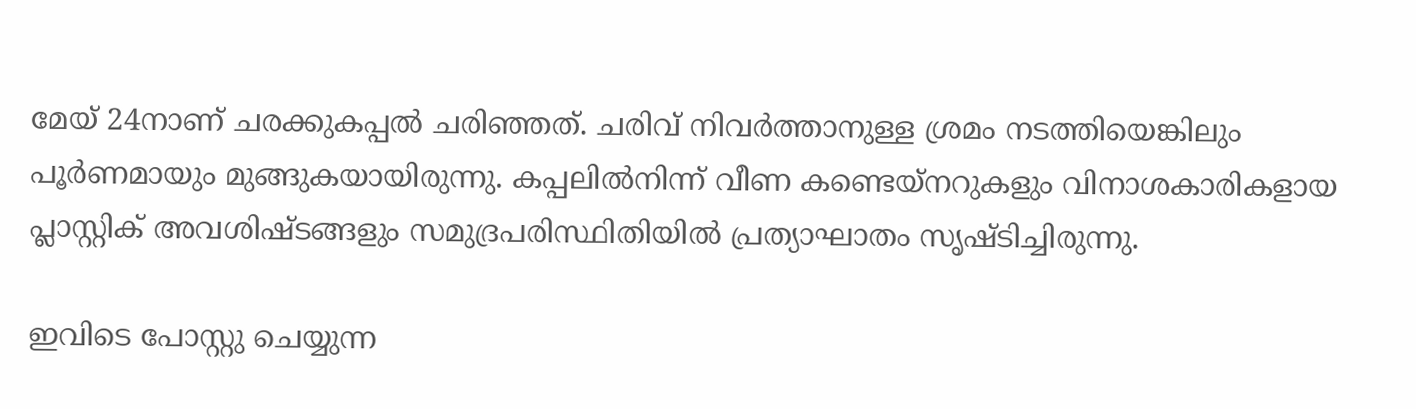മേയ് 24നാണ് ചരക്കുകപ്പൽ ചരിഞ്ഞത്. ചരിവ് നിവർത്താനുള്ള ശ്രമം നടത്തിയെങ്കിലും പൂർണമായും മുങ്ങുകയായിരുന്നു. കപ്പലിൽനിന്ന് വീണ കണ്ടെയ്നറുകളും വിനാശകാരികളായ പ്ലാസ്റ്റിക് അവശിഷ്ടങ്ങളും സമുദ്രപരിസ്ഥിതിയിൽ പ്രത്യാഘാതം സൃഷ്ടിച്ചിരുന്നു.

ഇവിടെ പോസ്റ്റു ചെയ്യുന്ന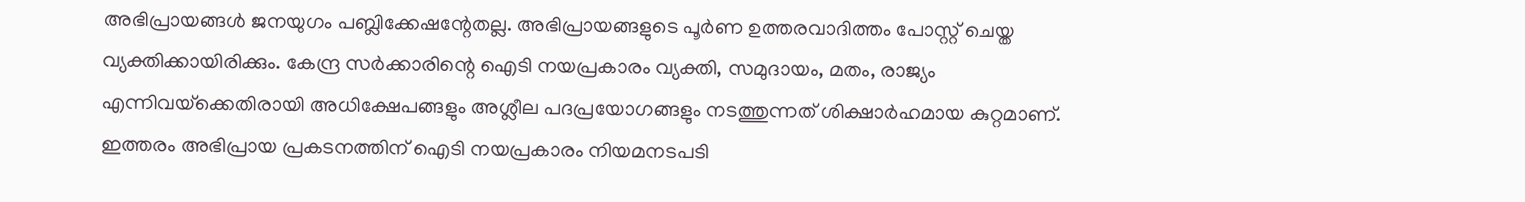അഭിപ്രായങ്ങള്‍ ജനയുഗം പബ്ലിക്കേഷന്റേതല്ല. അഭിപ്രായങ്ങളുടെ പൂര്‍ണ ഉത്തരവാദിത്തം പോസ്റ്റ് ചെയ്ത വ്യക്തിക്കായിരിക്കും. കേന്ദ്ര സര്‍ക്കാരിന്റെ ഐടി നയപ്രകാരം വ്യക്തി, സമുദായം, മതം, രാജ്യം എന്നിവയ്‌ക്കെതിരായി അധിക്ഷേപങ്ങളും അശ്ലീല പദപ്രയോഗങ്ങളും നടത്തുന്നത് ശിക്ഷാര്‍ഹമായ കുറ്റമാണ്. ഇത്തരം അഭിപ്രായ പ്രകടനത്തിന് ഐടി നയപ്രകാരം നിയമനടപടി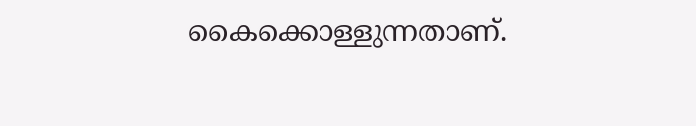കൈക്കൊള്ളുന്നതാണ്.